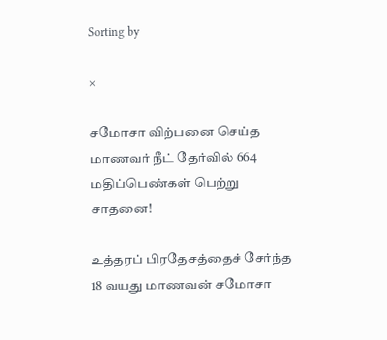Sorting by

×

சமோசா விற்பனை செய்த மாணவர் நீட் தேர்வில் 664 மதிப்பெண்கள் பெற்று சாதனை!

உத்தரப் பிரதேசத்தைச் சேர்ந்த 18 வயது மாணவன் சமோசா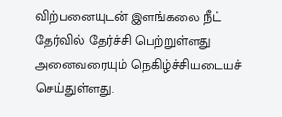விற்பனையுடன் இளங்கலை நீட் தேர்வில் தேர்ச்சி பெற்றுள்ளது அனைவரையும் நெகிழ்ச்சியடையச் செய்துள்ளது.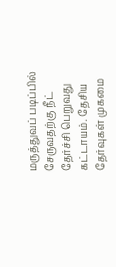மருத்துவப் படிப்பில் சேருவதற்கு நீட் தேர்ச்சி பெறுவது கட்டாயம். தேசிய தேர்வுகள் முகமை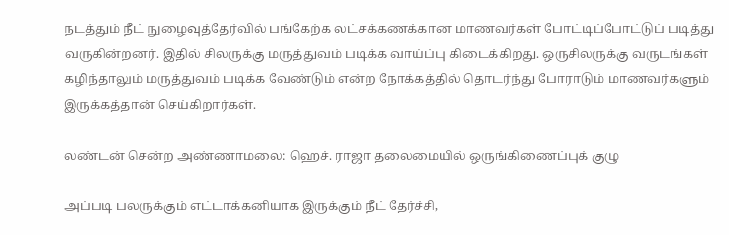நடத்தும் நீட் நுழைவுத்தேர்வில் பங்கேற்க லட்சக்கணக்கான மாணவர்கள் போட்டிப்போட்டுப் படித்து வருகின்றனர். இதில் சிலருக்கு மருத்துவம் படிக்க வாய்ப்பு கிடைக்கிறது. ஒருசிலருக்கு வருடங்கள் கழிந்தாலும் மருத்துவம் படிக்க வேண்டும் என்ற நோக்கத்தில் தொடர்ந்து போராடும் மாணவர்களும் இருக்கத்தான் செய்கிறார்கள்.

லண்டன் சென்ற அண்ணாமலை: ஹெச். ராஜா தலைமையில் ஒருங்கிணைப்புக் குழு

அப்படி பலருக்கும் எட்டாக்கனியாக இருக்கும் நீட் தேர்ச்சி,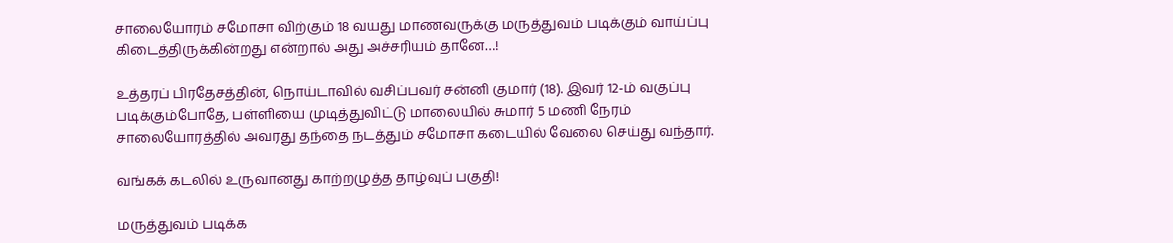சாலையோரம் சமோசா விற்கும் 18 வயது மாணவருக்கு மருத்துவம் படிக்கும் வாய்ப்பு கிடைத்திருக்கின்றது என்றால் அது அச்சரியம் தானே…!

உத்தரப் பிரதேசத்தின், நொய்டாவில் வசிப்பவர் சன்னி குமார் (18). இவர் 12-ம் வகுப்பு படிக்கும்போதே, பள்ளியை முடித்துவிட்டு மாலையில் சுமார் 5 மணி நேரம் சாலையோரத்தில் அவரது தந்தை நடத்தும் சமோசா கடையில் வேலை செய்து வந்தார்.

வங்கக் கடலில் உருவானது காற்றழுத்த தாழ்வுப் பகுதி!

மருத்துவம் படிக்க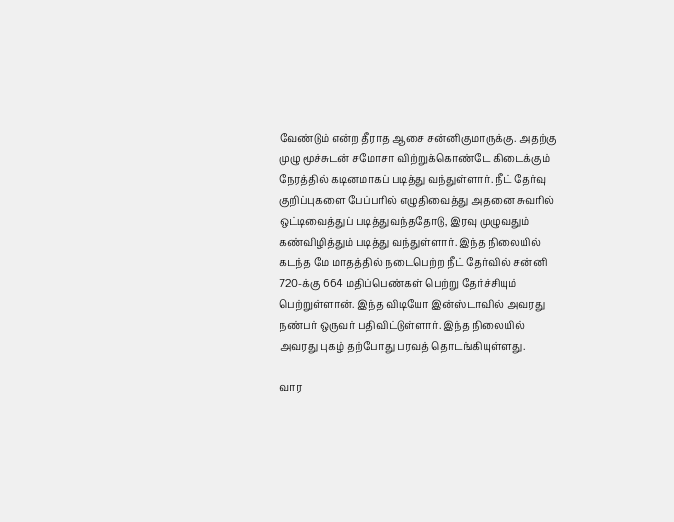வேண்டும் என்ற தீராத ஆசை சன்னிகுமாருக்கு. அதற்கு முழு மூச்சுடன் சமோசா விற்றுக்கொண்டே கிடைக்கும் நேரத்தில் கடினமாகப் படித்து வந்துள்ளார். நீட் தேர்வு குறிப்புகளை பேப்பரில் எழுதிவைத்து அதனை சுவரில் ஒட்டிவைத்துப் படித்துவந்ததோடு, இரவு முழுவதும் கண்விழித்தும் படித்து வந்துள்ளார். இந்த நிலையில் கடந்த மே மாதத்தில் நடைபெற்ற நீட் தேர்வில் சன்னி 720-க்கு 664 மதிப்பெண்கள் பெற்று தேர்ச்சியும் பெற்றுள்ளான். இந்த விடியோ இன்ஸ்டாவில் அவரது நண்பர் ஒருவர் பதிவிட்டுள்ளார். இந்த நிலையில் அவரது புகழ் தற்போது பரவத் தொடங்கியுள்ளது.

வார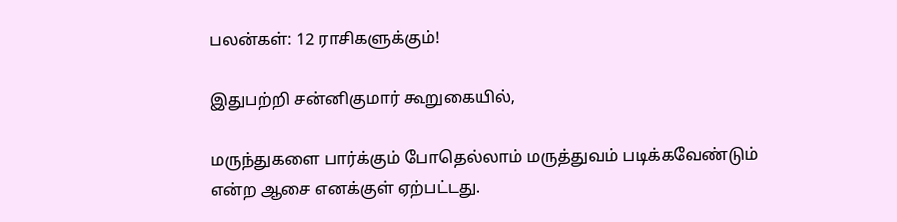பலன்கள்: 12 ராசிகளுக்கும்!

இதுபற்றி சன்னிகுமார் கூறுகையில்,

மருந்துகளை பார்க்கும் போதெல்லாம் மருத்துவம் படிக்கவேண்டும் என்ற ஆசை எனக்குள் ஏற்பட்டது.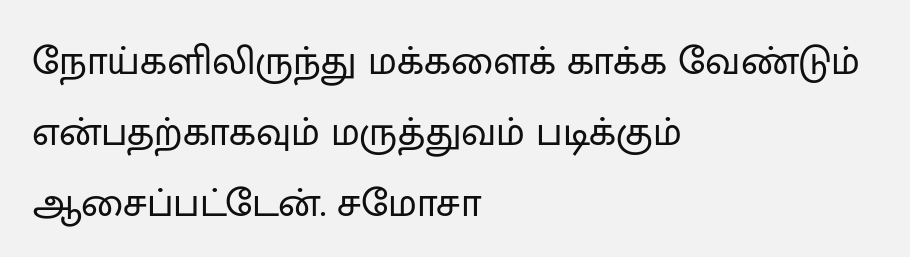நோய்களிலிருந்து மக்களைக் காக்க வேண்டும் என்பதற்காகவும் மருத்துவம் படிக்கும் ஆசைப்பட்டேன். சமோசா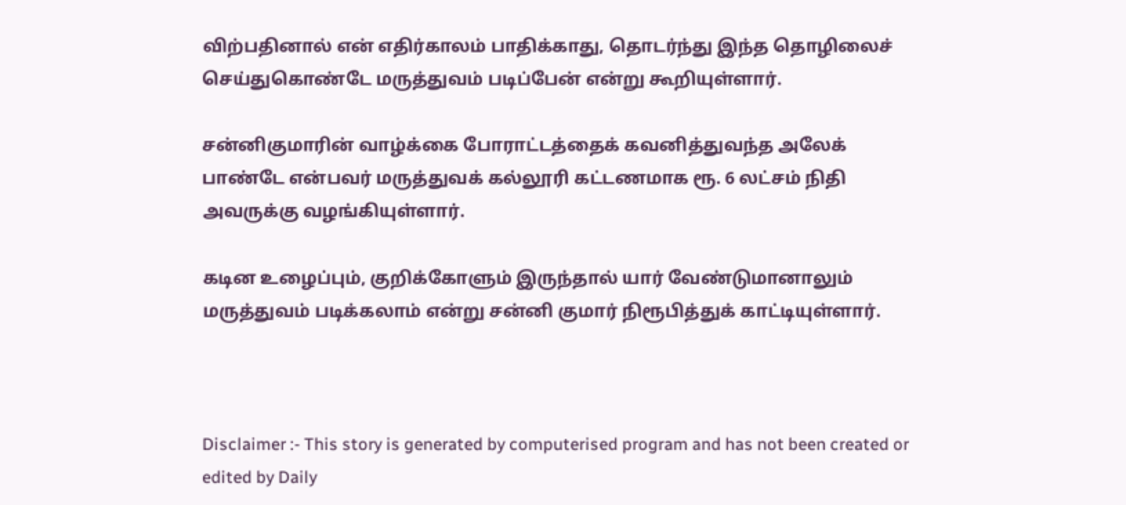விற்பதினால் என் எதிர்காலம் பாதிக்காது, தொடர்ந்து இந்த தொழிலைச் செய்துகொண்டே மருத்துவம் படிப்பேன் என்று கூறியுள்ளார்.

சன்னிகுமாரின் வாழ்க்கை போராட்டத்தைக் கவனித்துவந்த அலேக் பாண்டே என்பவர் மருத்துவக் கல்லூரி கட்டணமாக ரூ. 6 லட்சம் நிதி அவருக்கு வழங்கியுள்ளார்.

கடின உழைப்பும், குறிக்கோளும் இருந்தால் யார் வேண்டுமானாலும் மருத்துவம் படிக்கலாம் என்று சன்னி குமார் நிரூபித்துக் காட்டியுள்ளார்.



Disclaimer :- This story is generated by computerised program and has not been created or edited by Daily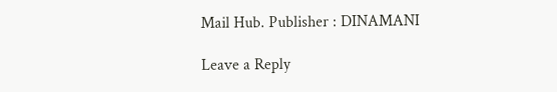Mail Hub. Publisher : DINAMANI

Leave a Reply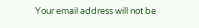Your email address will not be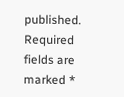published. Required fields are marked *